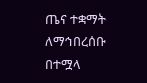ጤና ተቋማት ለማኅበረሰቡ በተሟላ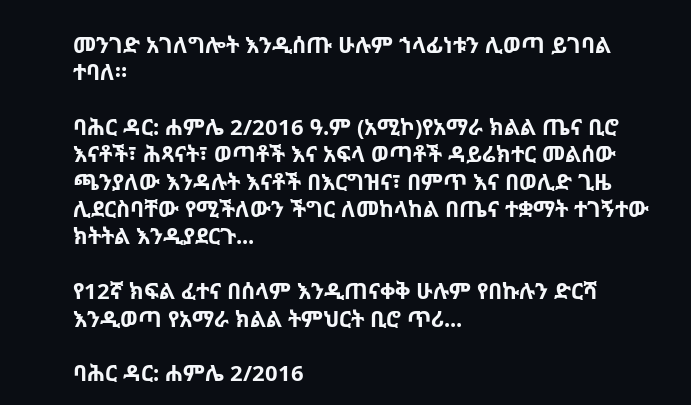መንገድ አገለግሎት እንዲሰጡ ሁሉም ኀላፊነቱን ሊወጣ ይገባል ተባለ።

ባሕር ዳር: ሐምሌ 2/2016 ዓ.ም (አሚኮ)የአማራ ክልል ጤና ቢሮ እናቶች፣ ሕጻናት፣ ወጣቶች እና አፍላ ወጣቶች ዳይሬክተር መልሰው ጫንያለው እንዳሉት እናቶች በእርግዝና፣ በምጥ እና በወሊድ ጊዜ ሊደርስባቸው የሚችለውን ችግር ለመከላከል በጤና ተቋማት ተገኝተው ክትትል እንዲያደርጉ...

የ12ኛ ክፍል ፈተና በሰላም እንዲጠናቀቅ ሁሉም የበኩሉን ድርሻ እንዲወጣ የአማራ ክልል ትምህርት ቢሮ ጥሪ...

ባሕር ዳር: ሐምሌ 2/2016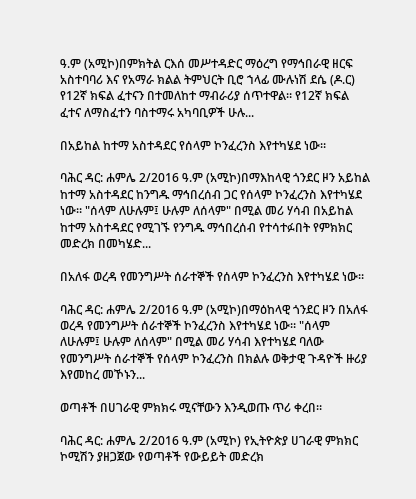ዓ.ም (አሚኮ)በምክትል ርእሰ መሥተዳድር ማዕረግ የማኅበራዊ ዘርፍ አስተባባሪ እና የአማራ ክልል ትምህርት ቢሮ ኀላፊ ሙሉነሽ ደሴ (ዶ.ር) የ12ኛ ክፍል ፈተናን በተመለከተ ማብራሪያ ሰጥተዋል። የ12ኛ ክፍል ፈተና ለማስፈተን ባስተማሩ አካባቢዎች ሁሉ...

በአይከል ከተማ አስተዳደር የሰላም ኮንፈረንስ እየተካሄደ ነው።

ባሕር ዳር: ሐምሌ 2/2016 ዓ.ም (አሚኮ)በማእከላዊ ጎንደር ዞን አይከል ከተማ አስተዳደር ከንግዱ ማኅበረሰብ ጋር የሰላም ኮንፈረንስ እየተካሄደ ነው። "ሰላም ለሁሉም፤ ሁሉም ለሰላም" በሚል መሪ ሃሳብ በአይከል ከተማ አስተዳደር የሚገኙ የንግዱ ማኅበረሰብ የተሳተፉበት የምክክር መድረክ በመካሄድ...

በአለፋ ወረዳ የመንግሥት ሰራተኞች የሰላም ኮንፈረንስ እየተካሄደ ነው።

ባሕር ዳር: ሐምሌ 2/2016 ዓ.ም (አሚኮ)በማዕከላዊ ጎንደር ዞን በአለፋ ወረዳ የመንግሥት ሰራተኞች ኮንፈረንስ እየተካሄደ ነው። "ሰላም ለሁሉም፤ ሁሉም ለሰላም" በሚል መሪ ሃሳብ እየተካሄደ ባለው የመንግሥት ሰራተኞች የሰላም ኮንፈረንስ በክልሉ ወቅታዊ ጉዳዮች ዙሪያ እየመከረ መኾኑን...

ወጣቶች በሀገራዊ ምክክሩ ሚናቸውን እንዲወጡ ጥሪ ቀረበ።

ባሕር ዳር: ሐምሌ 2/2016 ዓ.ም (አሚኮ) የኢትዮጵያ ሀገራዊ ምክክር ኮሚሽን ያዘጋጀው የወጣቶች የውይይት መድረክ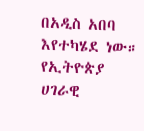በአዲስ አበባ እየተካሄደ ነው። የኢትዮጵያ ሀገራዊ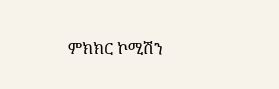ምክክር ኮሚሽን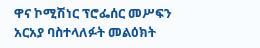ዋና ኮሚሽነር ፕሮፌሰር መሥፍን አርአያ ባስተላለፉት መልዕክት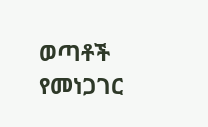ወጣቶች የመነጋገር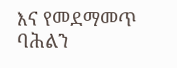እና የመደማመጥ ባሕልን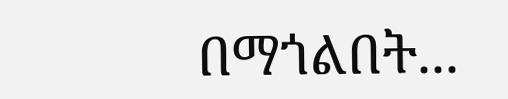በማጎልበት...